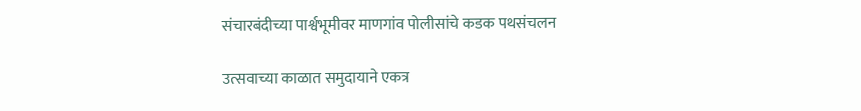संचारबंदीच्या पार्श्वभूमीवर माणगांव पोलीसांचे कडक पथसंचलन

उत्सवाच्या काळात समुदायाने एकत्र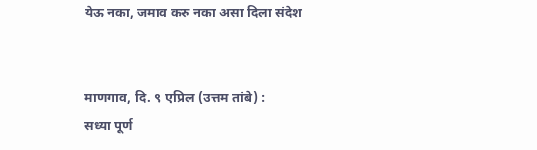येऊ नका, जमाव करु नका असा दिला संदेश


माणगाव, दि. ९ एप्रिल (उत्तम तांबे) :
सध्या पूर्ण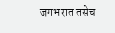जगभरात तसेच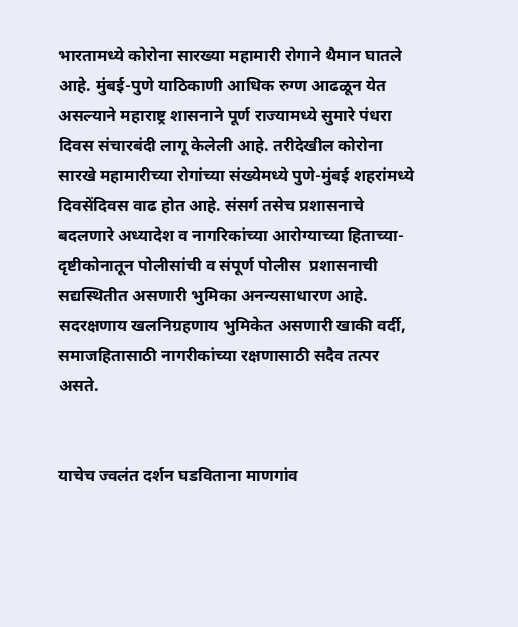भारतामध्ये कोरोना सारख्या महामारी रोगाने थैमान घातले आहे. मुंबई-पुणे याठिकाणी आधिक रुग्ण आढळून येत असल्याने महाराष्ट्र शासनाने पूर्ण राज्यामध्ये सुमारे पंधरा दिवस संचारबंदी लागू केलेली आहे. तरीदेखील कोरोना सारखे महामारीच्या रोगांच्या संख्येमध्ये पुणे-मुंबई शहरांमध्ये दिवसेंदिवस वाढ होत आहे. संसर्ग तसेच प्रशासनाचे बदलणारे अध्यादेश व नागरिकांच्या आरोग्याच्या हिताच्या-दृष्टीकोनातून पोलीसांची व संपूर्ण पोलीस  प्रशासनाची सद्यस्थितीत असणारी भुमिका अनन्यसाधारण आहे. सदरक्षणाय खलनिग्रहणाय भुमिकेत असणारी खाकी वर्दी, समाजहितासाठी नागरीकांच्या रक्षणासाठी सदैव तत्पर असते.


याचेच ज्वलंत दर्शन घडविताना माणगांव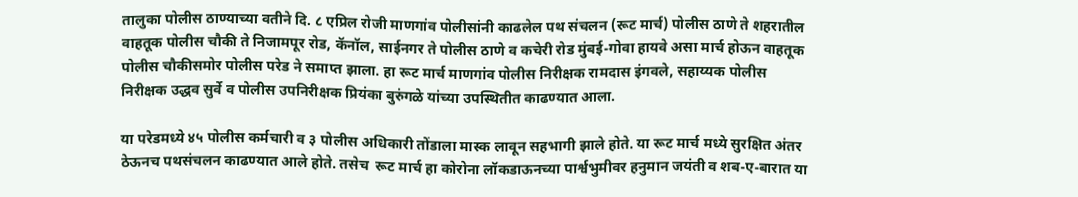तालुका पोलीस ठाण्याच्या वतीने दि. ८ एप्रिल रोजी माणगांव पोलीसांनी काढलेल पथ संचलन (रूट मार्च) पोलीस ठाणे ते शहरातील वाहतूक पोलीस चौकी ते निजामपूर रोड, कॅनॉल, साईनगर ते पोलीस ठाणे व कचेरी रोड मुंबई-गोवा हायवे असा मार्च होऊन वाहतूक पोलीस चौकीसमोर पोलीस परेड ने समाप्त झाला. हा रूट मार्च माणगांव पोलीस निरीक्षक रामदास इंगवले, सहाय्यक पोलीस निरीक्षक उद्धव सुर्वे व पोलीस उपनिरीक्षक प्रियंका बुरुंगळे यांच्या उपस्थितीत काढण्यात आला.

या परेडमध्ये ४५ पोलीस कर्मचारी व ३ पोलीस अधिकारी तोंडाला मास्क लावून सहभागी झाले होते. या रूट मार्च मध्ये सुरक्षित अंतर ठेऊनच पथसंचलन काढण्यात आले होते. तसेच  रूट मार्च हा कोरोना लॉकडाऊनच्या पार्श्वभुमीवर हनुमान जयंती व शब-ए-बारात या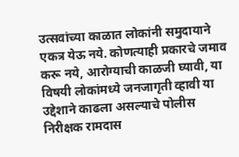उत्सवांच्या काळात लोकांनी समुदायाने एकत्र येऊ नये. कोणत्याही प्रकारचे जमाव करू नये, आरोग्याची काळजी घ्यावी, या विषयी लोकांमध्ये जनजागृती व्हावी या उद्देशाने काढला असल्याचे पोलीस निरीक्षक रामदास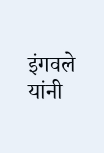इंगवले यांनी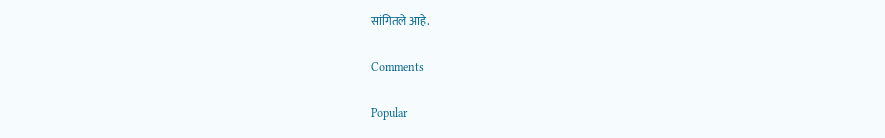सांगितले आहे.

Comments

Popular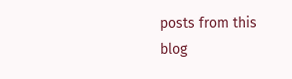posts from this blog